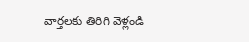వార్తలకు తిరిగి వెళ్లండి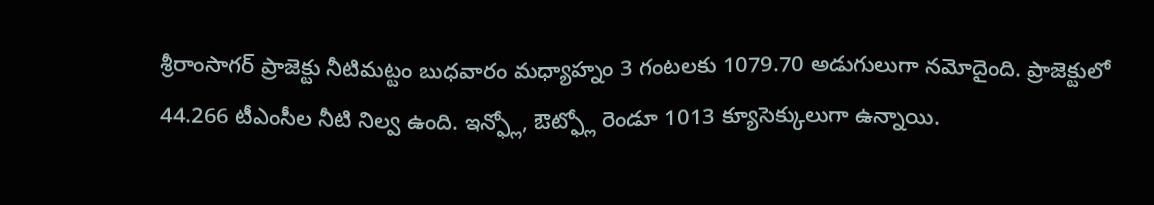శ్రీరాంసాగర్ ప్రాజెక్టు నీటిమట్టం బుధవారం మధ్యాహ్నం 3 గంటలకు 1079.70 అడుగులుగా నమోదైంది. ప్రాజెక్టులో 44.266 టీఎంసీల నీటి నిల్వ ఉంది. ఇన్ఫ్లో, ఔట్ఫ్లో రెండూ 1013 క్యూసెక్కులుగా ఉన్నాయి.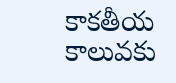కాకతీయ కాలువకు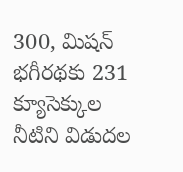300, మిషన్ భగీరథకు 231 క్యూసెక్కుల నీటిని విడుదల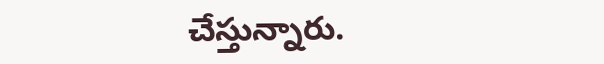చేస్తున్నారు.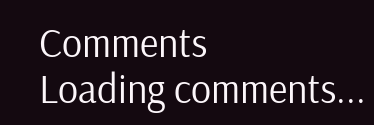Comments
Loading comments...